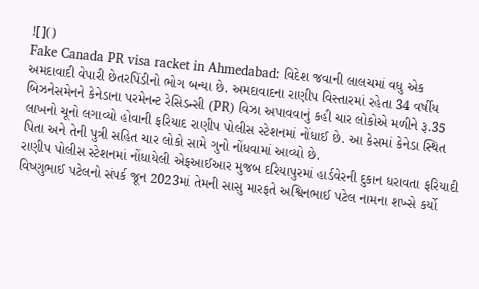![]()
Fake Canada PR visa racket in Ahmedabad: વિદેશ જવાની લાલચમાં વધુ એક અમદાવાદી વેપારી છેતરપિંડીનો ભોગ બન્યા છે. અમદાવાદના રાણીપ વિસ્તારમાં રહેતા 34 વર્ષીય બિઝનેસમેનને કેનેડાના પરમેનન્ટ રેસિડન્સી (PR) વિઝા અપાવવાનું કહી ચાર લોકોએ મળીને રૂ.35 લાખનો ચૂનો લગાવ્યો હોવાની ફરિયાદ રાણીપ પોલીસ સ્ટેશનમાં નોંધાઈ છે. આ કેસમાં કેનેડા સ્થિત પિતા અને તેની પુત્રી સહિત ચાર લોકો સામે ગુનો નોંધવામાં આવ્યો છે.
રાણીપ પોલીસ સ્ટેશનમાં નોંધાયેલી એફઆઈઆર મુજબ દરિયાપુરમાં હાર્ડવેરની દુકાન ધરાવતા ફરિયાદી વિષ્ણુભાઈ પટેલનો સંપર્ક જૂન 2023માં તેમની સાસુ મારફતે અશ્વિનભાઈ પટેલ નામના શખ્સે કર્યો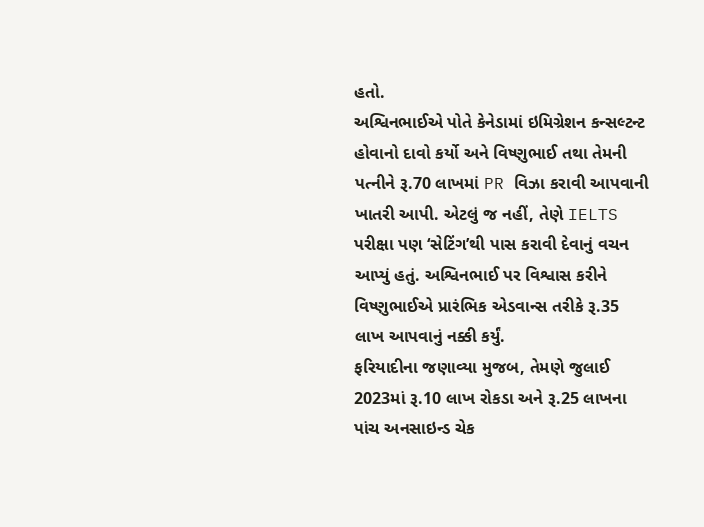હતો.
અશ્વિનભાઈએ પોતે કેનેડામાં ઇમિગ્રેશન કન્સલ્ટન્ટ હોવાનો દાવો કર્યો અને વિષ્ણુભાઈ તથા તેમની પત્નીને રૂ.70 લાખમાં PR વિઝા કરાવી આપવાની ખાતરી આપી. એટલું જ નહીં, તેણે IELTS પરીક્ષા પણ ‘સેટિંગ’થી પાસ કરાવી દેવાનું વચન આપ્યું હતું. અશ્વિનભાઈ પર વિશ્વાસ કરીને વિષ્ણુભાઈએ પ્રારંભિક એડવાન્સ તરીકે રૂ.35 લાખ આપવાનું નક્કી કર્યું.
ફરિયાદીના જણાવ્યા મુજબ, તેમણે જુલાઈ 2023માં રૂ.10 લાખ રોકડા અને રૂ.25 લાખના પાંચ અનસાઇન્ડ ચેક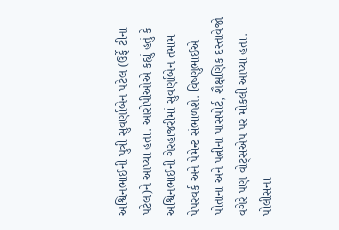અશ્વિનભાઈની પુત્રી સુવર્ણાબેન પટેલ (ઉર્ફે ટીના પટેલ)ને આપ્યા હતા. આરોપીઓએ કહ્યું હતું કે અશ્વિનભાઈની ગેરહાજરીમાં સુવર્ણાબેન તમામ પેપરવર્ક અને પેમેન્ટ સંભાળશે. વિષ્ણુભાઈએ પોતાના અને પત્નીના પાસપોર્ટ, શૈક્ષણિક દસ્તાવેજો વગેરે પણ વોટ્સએપ પર મોકલી આપ્યા હતા.
પોલીસના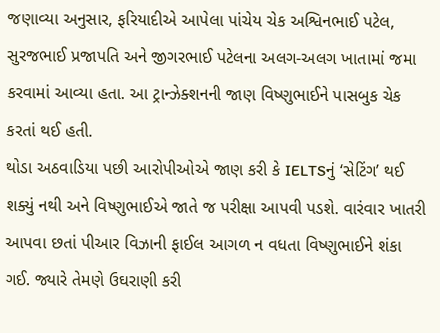જણાવ્યા અનુસાર, ફરિયાદીએ આપેલા પાંચેય ચેક અશ્વિનભાઈ પટેલ, સુરજભાઈ પ્રજાપતિ અને જીગરભાઈ પટેલના અલગ-અલગ ખાતામાં જમા કરવામાં આવ્યા હતા. આ ટ્રાન્ઝેક્શનની જાણ વિષ્ણુભાઈને પાસબુક ચેક કરતાં થઈ હતી.
થોડા અઠવાડિયા પછી આરોપીઓએ જાણ કરી કે IELTSનું ‘સેટિંગ’ થઈ શક્યું નથી અને વિષ્ણુભાઈએ જાતે જ પરીક્ષા આપવી પડશે. વારંવાર ખાતરી આપવા છતાં પીઆર વિઝાની ફાઈલ આગળ ન વધતા વિષ્ણુભાઈને શંકા ગઈ. જ્યારે તેમણે ઉઘરાણી કરી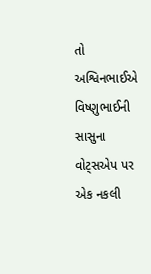તો અશ્વિનભાઈએ વિષ્ણુભાઈની સાસુના વોટ્સએપ પર એક નકલી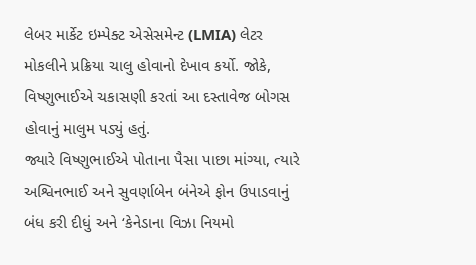લેબર માર્કેટ ઇમ્પેક્ટ એસેસમેન્ટ (LMIA) લેટર મોકલીને પ્રક્રિયા ચાલુ હોવાનો દેખાવ કર્યો. જોકે, વિષ્ણુભાઈએ ચકાસણી કરતાં આ દસ્તાવેજ બોગસ હોવાનું માલુમ પડ્યું હતું.
જ્યારે વિષ્ણુભાઈએ પોતાના પૈસા પાછા માંગ્યા, ત્યારે અશ્વિનભાઈ અને સુવર્ણાબેન બંનેએ ફોન ઉપાડવાનું બંધ કરી દીધું અને ‘કેનેડાના વિઝા નિયમો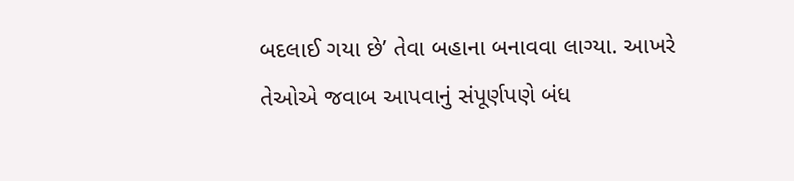બદલાઈ ગયા છે’ તેવા બહાના બનાવવા લાગ્યા. આખરે તેઓએ જવાબ આપવાનું સંપૂર્ણપણે બંધ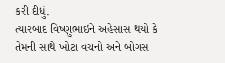કરી દીધું.
ત્યારબાદ વિષ્ણુભાઇને અહેસાસ થયો કે તેમની સાથે ખોટા વચનો અને બોગસ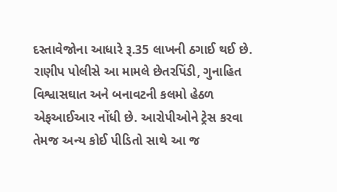દસ્તાવેજોના આધારે રૂ.35 લાખની ઠગાઈ થઈ છે. રાણીપ પોલીસે આ મામલે છેતરપિંડી, ગુનાહિત વિશ્વાસઘાત અને બનાવટની કલમો હેઠળ એફઆઈઆર નોંધી છે. આરોપીઓને ટ્રેસ કરવા તેમજ અન્ય કોઈ પીડિતો સાથે આ જ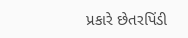પ્રકારે છેતરપિંડી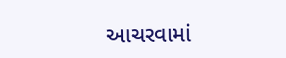આચરવામાં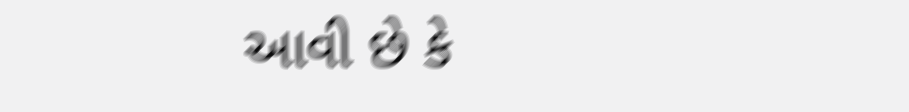આવી છે કે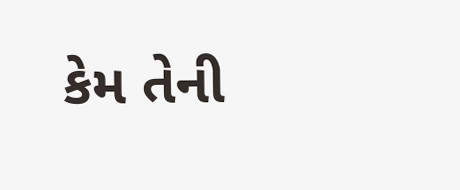કેમ તેની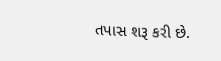તપાસ શરૂ કરી છે.